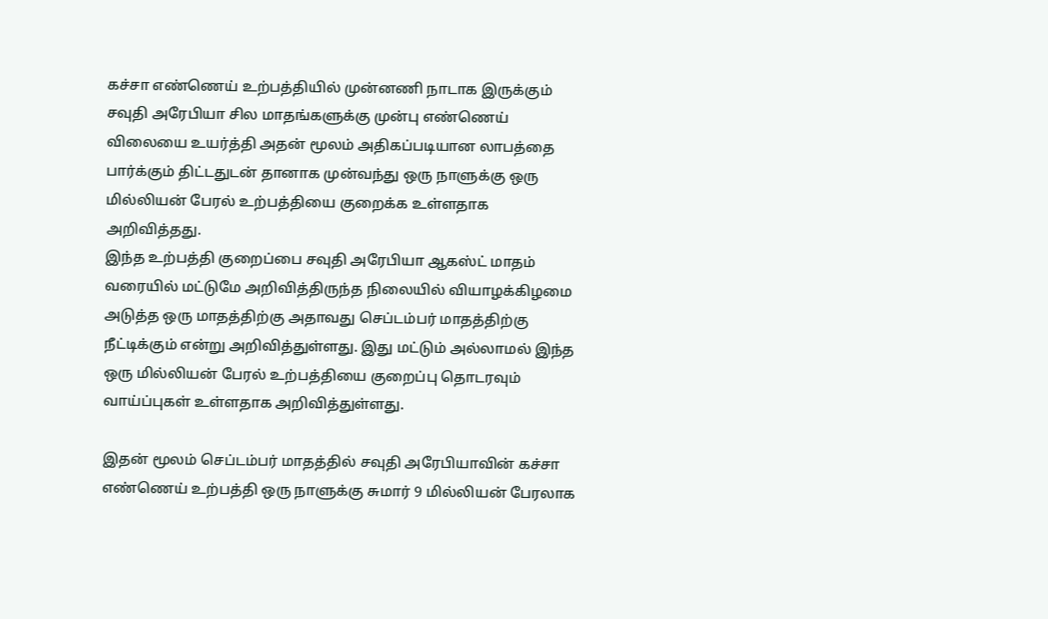கச்சா எண்ணெய் உற்பத்தியில் முன்னணி நாடாக இருக்கும் சவுதி அரேபியா சில மாதங்களுக்கு முன்பு எண்ணெய் விலையை உயர்த்தி அதன் மூலம் அதிகப்படியான லாபத்தை பார்க்கும் திட்டதுடன் தானாக முன்வந்து ஒரு நாளுக்கு ஒரு மில்லியன் பேரல் உற்பத்தியை குறைக்க உள்ளதாக அறிவித்தது.
இந்த உற்பத்தி குறைப்பை சவுதி அரேபியா ஆகஸ்ட் மாதம் வரையில் மட்டுமே அறிவித்திருந்த நிலையில் வியாழக்கிழமை அடுத்த ஒரு மாதத்திற்கு அதாவது செப்டம்பர் மாதத்திற்கு நீட்டிக்கும் என்று அறிவித்துள்ளது. இது மட்டும் அல்லாமல் இந்த ஒரு மில்லியன் பேரல் உற்பத்தியை குறைப்பு தொடரவும் வாய்ப்புகள் உள்ளதாக அறிவித்துள்ளது.

இதன் மூலம் செப்டம்பர் மாதத்தில் சவுதி அரேபியாவின் கச்சா எண்ணெய் உற்பத்தி ஒரு நாளுக்கு சுமார் 9 மில்லியன் பேரலாக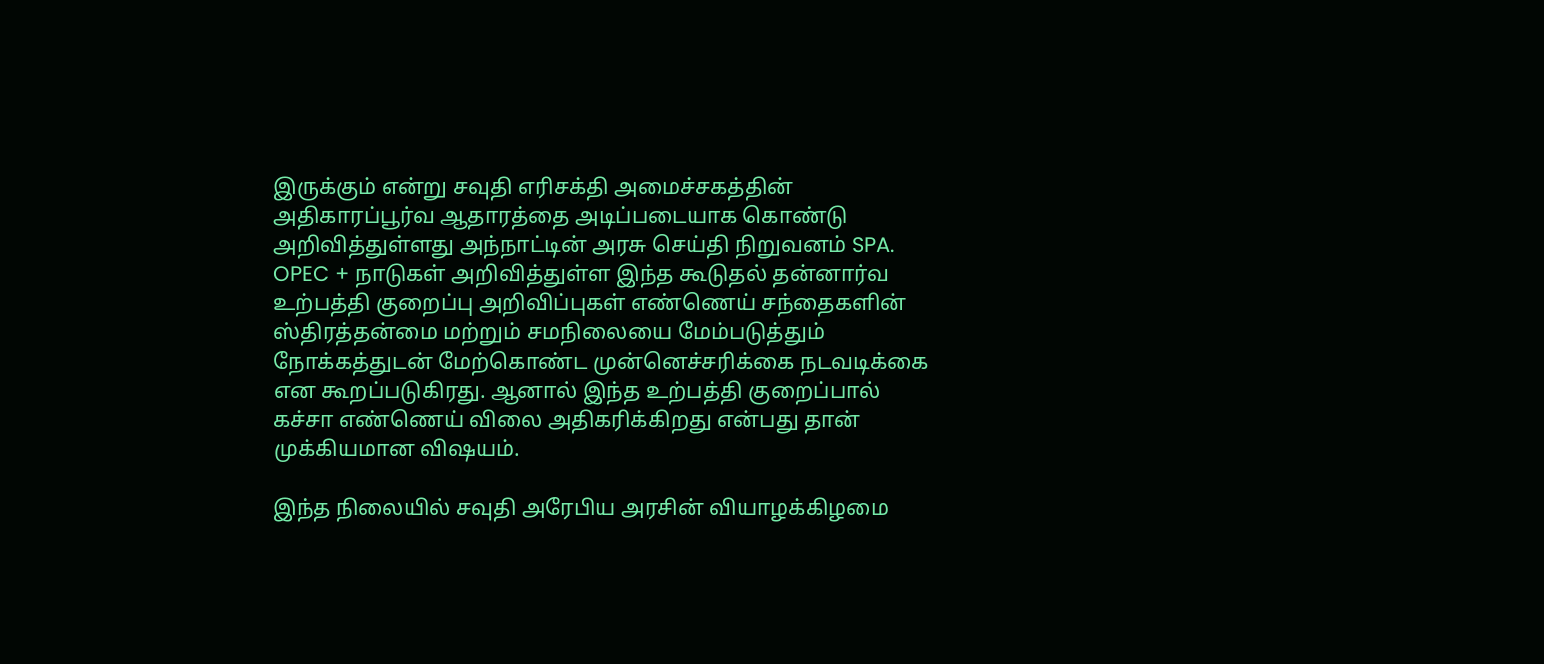இருக்கும் என்று சவுதி எரிசக்தி அமைச்சகத்தின் அதிகாரப்பூர்வ ஆதாரத்தை அடிப்படையாக கொண்டு அறிவித்துள்ளது அந்நாட்டின் அரசு செய்தி நிறுவனம் SPA.
OPEC + நாடுகள் அறிவித்துள்ள இந்த கூடுதல் தன்னார்வ உற்பத்தி குறைப்பு அறிவிப்புகள் எண்ணெய் சந்தைகளின் ஸ்திரத்தன்மை மற்றும் சமநிலையை மேம்படுத்தும் நோக்கத்துடன் மேற்கொண்ட முன்னெச்சரிக்கை நடவடிக்கை என கூறப்படுகிரது. ஆனால் இந்த உற்பத்தி குறைப்பால் கச்சா எண்ணெய் விலை அதிகரிக்கிறது என்பது தான் முக்கியமான விஷயம்.

இந்த நிலையில் சவுதி அரேபிய அரசின் வியாழக்கிழமை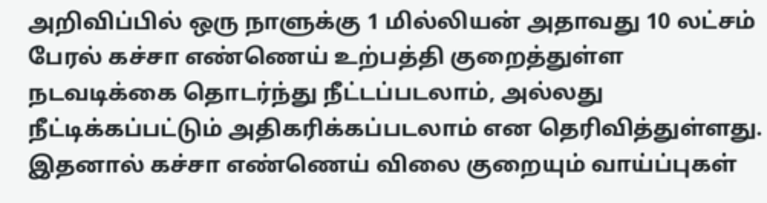அறிவிப்பில் ஒரு நாளுக்கு 1 மில்லியன் அதாவது 10 லட்சம் பேரல் கச்சா எண்ணெய் உற்பத்தி குறைத்துள்ள நடவடிக்கை தொடர்ந்து நீட்டப்படலாம், அல்லது நீட்டிக்கப்பட்டும் அதிகரிக்கப்படலாம் என தெரிவித்துள்ளது. இதனால் கச்சா எண்ணெய் விலை குறையும் வாய்ப்புகள்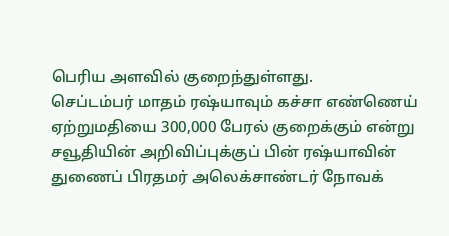பெரிய அளவில் குறைந்துள்ளது.
செப்டம்பர் மாதம் ரஷ்யாவும் கச்சா எண்ணெய் ஏற்றுமதியை 300,000 பேரல் குறைக்கும் என்று சவூதியின் அறிவிப்புக்குப் பின் ரஷ்யாவின் துணைப் பிரதமர் அலெக்சாண்டர் நோவக்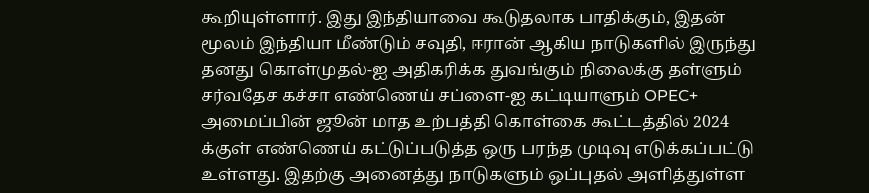கூறியுள்ளார். இது இந்தியாவை கூடுதலாக பாதிக்கும், இதன் மூலம் இந்தியா மீண்டும் சவுதி, ஈரான் ஆகிய நாடுகளில் இருந்து தனது கொள்முதல்-ஐ அதிகரிக்க துவங்கும் நிலைக்கு தள்ளும்
சர்வதேச கச்சா எண்ணெய் சப்ளை-ஐ கட்டியாளும் OPEC+ அமைப்பின் ஜூன் மாத உற்பத்தி கொள்கை கூட்டத்தில் 2024 க்குள் எண்ணெய் கட்டுப்படுத்த ஒரு பரந்த முடிவு எடுக்கப்பட்டு உள்ளது. இதற்கு அனைத்து நாடுகளும் ஒப்புதல் அளித்துள்ள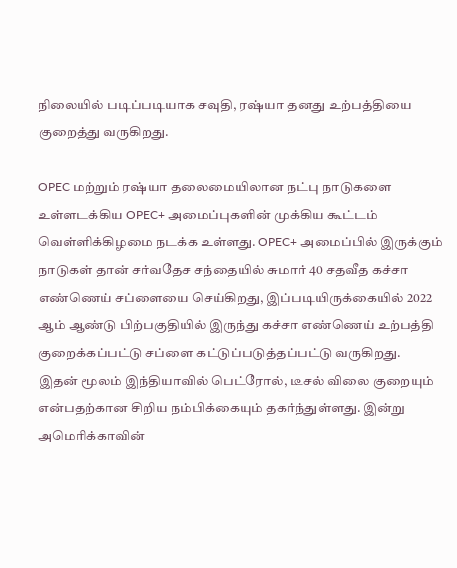நிலையில் படிப்படியாக சவுதி, ரஷ்யா தனது உற்பத்தியை குறைத்து வருகிறது.

OPEC மற்றும் ரஷ்யா தலைமையிலான நட்பு நாடுகளை உள்ளடக்கிய OPEC+ அமைப்புகளின் முக்கிய கூட்டம் வெள்ளிக்கிழமை நடக்க உள்ளது. OPEC+ அமைப்பில் இருக்கும் நாடுகள் தான் சர்வதேச சந்தையில் சுமார் 40 சதவீத கச்சா எண்ணெய் சப்ளையை செய்கிறது, இப்படியிருக்கையில் 2022 ஆம் ஆண்டு பிற்பகுதியில் இருந்து கச்சா எண்ணெய் உற்பத்தி குறைக்கப்பட்டு சப்ளை கட்டுப்படுத்தப்பட்டு வருகிறது.
இதன் மூலம் இந்தியாவில் பெட்ரோல், டீசல் விலை குறையும் என்பதற்கான சிறிய நம்பிக்கையும் தகர்ந்துள்ளது. இன்று அமெரிக்காவின்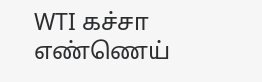WTI கச்சா எண்ணெய்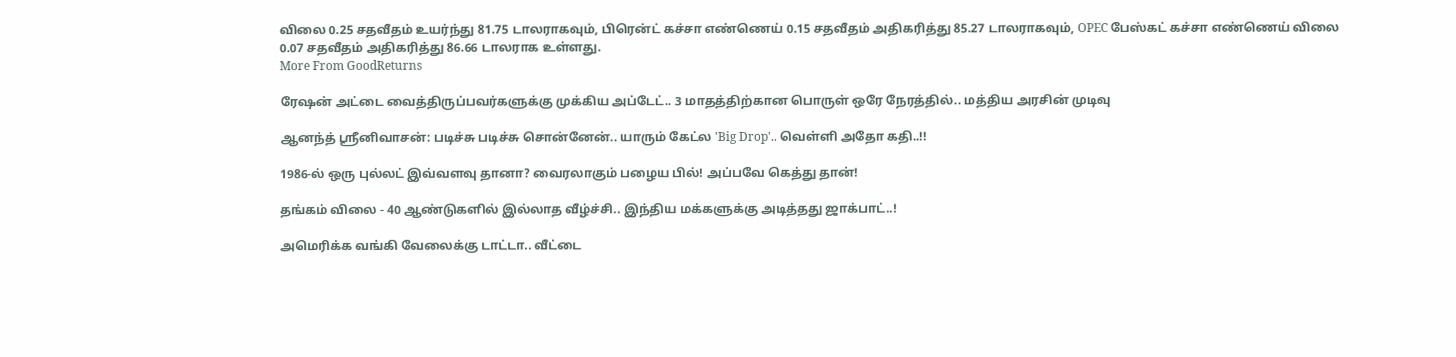விலை 0.25 சதவீதம் உயர்ந்து 81.75 டாலராகவும், பிரென்ட் கச்சா எண்ணெய் 0.15 சதவீதம் அதிகரித்து 85.27 டாலராகவும், OPEC பேஸ்கட் கச்சா எண்ணெய் விலை 0.07 சதவீதம் அதிகரித்து 86.66 டாலராக உள்ளது.
More From GoodReturns

ரேஷன் அட்டை வைத்திருப்பவர்களுக்கு முக்கிய அப்டேட்.. 3 மாதத்திற்கான பொருள் ஒரே நேரத்தில்.. மத்திய அரசின் முடிவு

ஆனந்த் ஸ்ரீனிவாசன்: படிச்சு படிச்சு சொன்னேன்.. யாரும் கேட்ல 'Big Drop'.. வெள்ளி அதோ கதி..!!

1986-ல் ஒரு புல்லட் இவ்வளவு தானா? வைரலாகும் பழைய பில்! அப்பவே கெத்து தான்!

தங்கம் விலை - 40 ஆண்டுகளில் இல்லாத வீழ்ச்சி.. இந்திய மக்களுக்கு அடித்தது ஜாக்பாட்..!

அமெரிக்க வங்கி வேலைக்கு டாட்டா.. வீட்டை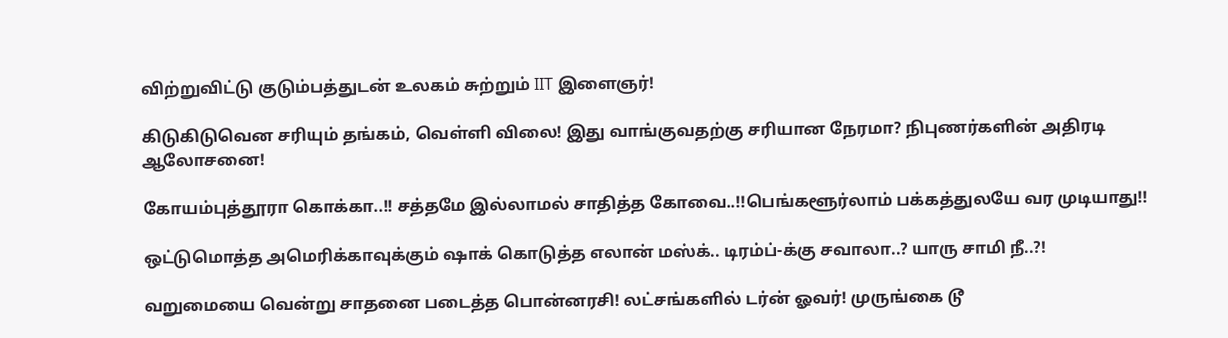விற்றுவிட்டு குடும்பத்துடன் உலகம் சுற்றும் IIT இளைஞர்!

கிடுகிடுவென சரியும் தங்கம், வெள்ளி விலை! இது வாங்குவதற்கு சரியான நேரமா? நிபுணர்களின் அதிரடி ஆலோசனை!

கோயம்புத்தூரா கொக்கா..!! சத்தமே இல்லாமல் சாதித்த கோவை..!!பெங்களூர்லாம் பக்கத்துலயே வர முடியாது!!

ஒட்டுமொத்த அமெரிக்காவுக்கும் ஷாக் கொடுத்த எலான் மஸ்க்.. டிரம்ப்-க்கு சவாலா..? யாரு சாமி நீ..?!

வறுமையை வென்று சாதனை படைத்த பொன்னரசி! லட்சங்களில் டர்ன் ஓவர்! முருங்கை டூ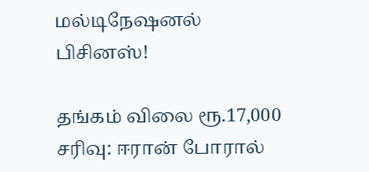மல்டிநேஷனல் பிசினஸ்!

தங்கம் விலை ரூ.17,000 சரிவு: ஈரான் போரால்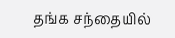தங்க சந்தையில்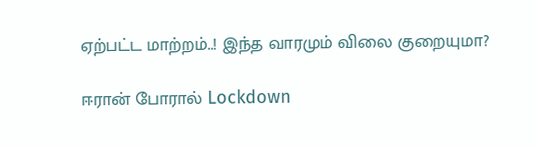ஏற்பட்ட மாற்றம்..! இந்த வாரமும் விலை குறையுமா?

ஈரான் போரால் Lockdown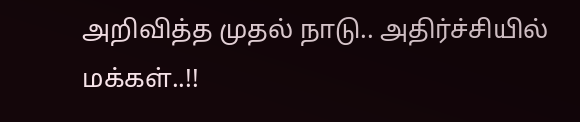அறிவித்த முதல் நாடு.. அதிர்ச்சியில் மக்கள்..!!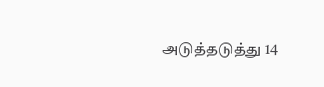அடுத்தடுத்து 14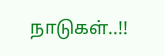நாடுகள்..!!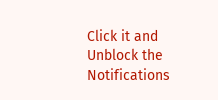Click it and Unblock the Notifications